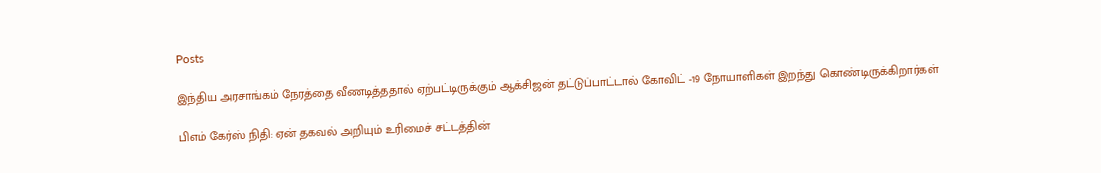Posts

இந்திய அரசாங்கம் நேரத்தை வீணடித்ததால் ஏற்பட்டிருக்கும் ஆக்சிஜன் தட்டுப்பாட்டால் கோவிட் -19 நோயாளிகள் இறந்து கொண்டிருக்கிறார்கள்

பிஎம் கேர்ஸ் நிதி: ஏன் தகவல் அறியும் உரிமைச் சட்டத்தின்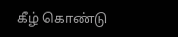கீழ் கொண்டு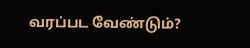வரப்பட வேண்டும்?